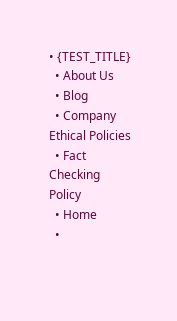• {TEST_TITLE}
  • About Us
  • Blog
  • Company Ethical Policies
  • Fact Checking Policy
  • Home
  •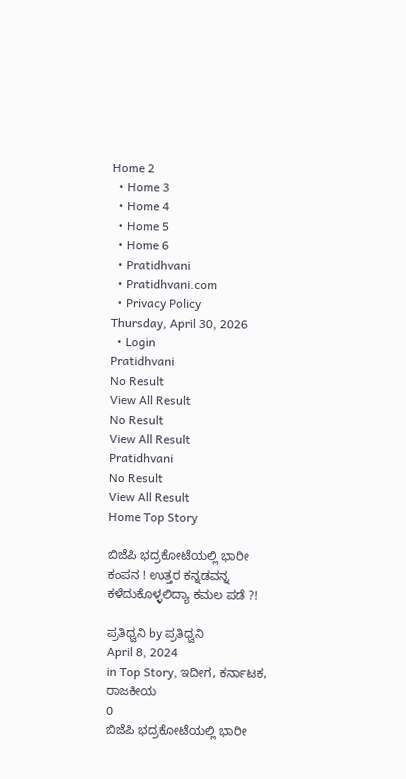Home 2
  • Home 3
  • Home 4
  • Home 5
  • Home 6
  • Pratidhvani
  • Pratidhvani.com
  • Privacy Policy
Thursday, April 30, 2026
  • Login
Pratidhvani
No Result
View All Result
No Result
View All Result
Pratidhvani
No Result
View All Result
Home Top Story

ಬಿಜೆಪಿ ಭದ್ರಕೋಟೆಯಲ್ಲಿ ಭಾರೀ ಕಂಪನ ! ಉತ್ತರ ಕನ್ನಡವನ್ನ ಕಳೆದುಕೊಳ್ಳಲಿದ್ಯಾ ಕಮಲ ಪಡೆ ?!

ಪ್ರತಿಧ್ವನಿ by ಪ್ರತಿಧ್ವನಿ
April 8, 2024
in Top Story, ಇದೀಗ, ಕರ್ನಾಟಕ, ರಾಜಕೀಯ
0
ಬಿಜೆಪಿ ಭದ್ರಕೋಟೆಯಲ್ಲಿ ಭಾರೀ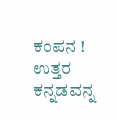ಕಂಪನ ! ಉತ್ತರ ಕನ್ನಡವನ್ನ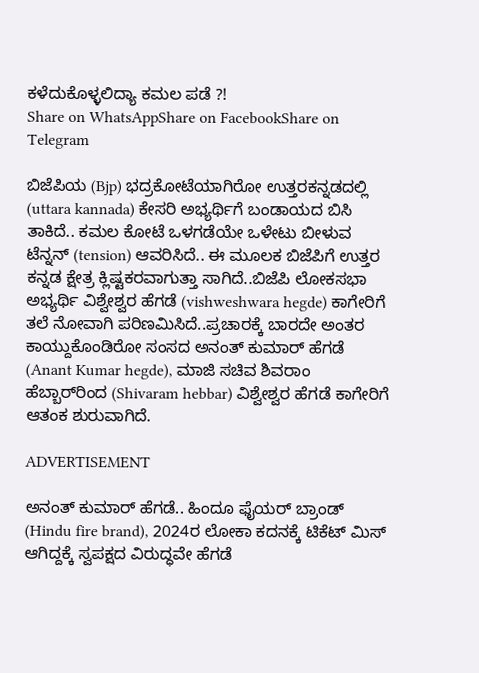ಕಳೆದುಕೊಳ್ಳಲಿದ್ಯಾ ಕಮಲ ಪಡೆ ?!
Share on WhatsAppShare on FacebookShare on Telegram

ಬಿಜೆಪಿಯ (Bjp) ಭದ್ರಕೋಟೆಯಾಗಿರೋ ಉತ್ತರಕನ್ನಡದಲ್ಲಿ (uttara kannada) ಕೇಸರಿ ಅಭ್ಯರ್ಥಿಗೆ ಬಂಡಾಯದ ಬಿಸಿ ತಾಕಿದೆ.. ಕಮಲ ಕೋಟೆ ಒಳಗಡೆಯೇ ಒಳೇಟು ಬೀಳುವ ಟೆನ್ನನ್ (tension) ಆವರಿಸಿದೆ.. ಈ ಮೂಲಕ ಬಿಜೆಪಿಗೆ ಉತ್ತರ ಕನ್ನಡ ಕ್ಷೇತ್ರ ಕ್ಲಿಷ್ಟಕರವಾಗುತ್ತಾ ಸಾಗಿದೆ..ಬಿಜೆಪಿ ಲೋಕಸಭಾ ಅಭ್ಯರ್ಥಿ ವಿಶ್ವೇಶ್ವರ ಹೆಗಡೆ (vishweshwara hegde) ಕಾಗೇರಿಗೆ ತಲೆ ನೋವಾಗಿ ಪರಿಣಮಿಸಿದೆ..ಪ್ರಚಾರಕ್ಕೆ ಬಾರದೇ ಅಂತರ ಕಾಯ್ದುಕೊಂಡಿರೋ ಸಂಸದ ಅನಂತ್ ಕುಮಾರ್ ಹೆಗಡೆ (Anant Kumar hegde), ಮಾಜಿ ಸಚಿವ ಶಿವರಾಂ ಹೆಬ್ಬಾರ್‌ರಿಂದ (Shivaram hebbar) ವಿಶ್ವೇಶ್ವರ ಹೆಗಡೆ ಕಾಗೇರಿಗೆ ಆತಂಕ ಶುರುವಾಗಿದೆ.

ADVERTISEMENT

ಅನಂತ್ ಕುಮಾರ್ ಹೆಗಡೆ.. ಹಿಂದೂ ಫೈಯರ್‌ ಬ್ರಾಂಡ್ (Hindu fire brand), 2024ರ ಲೋಕಾ ಕದನಕ್ಕೆ ಟಿಕೆಟ್ ಮಿಸ್ ಆಗಿದ್ದಕ್ಕೆ ಸ್ವಪಕ್ಷದ ವಿರುದ್ಧವೇ ಹೆಗಡೆ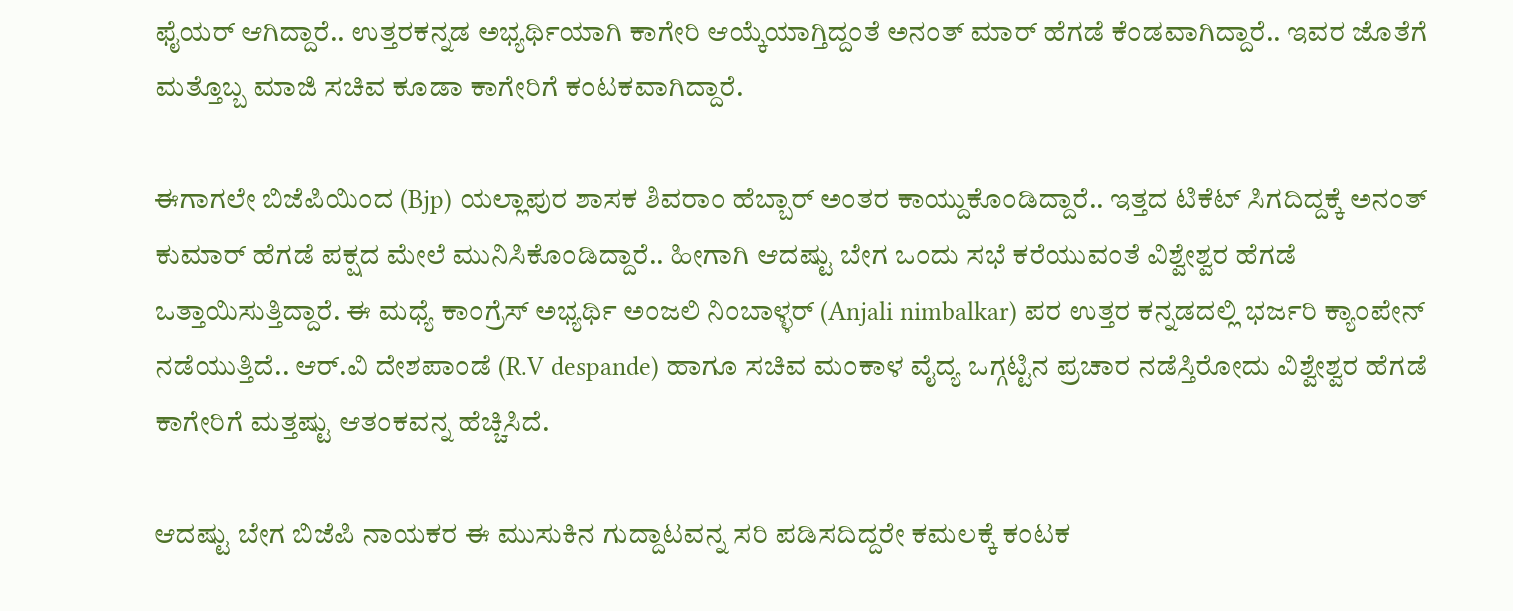ಫೈಯರ್ ಆಗಿದ್ದಾರೆ.. ಉತ್ತರಕನ್ನಡ ಅಭ್ಯರ್ಥಿಯಾಗಿ ಕಾಗೇರಿ ಆಯ್ಕೆಯಾಗ್ತಿದ್ದಂತೆ ಅನಂತ್‌ ಮಾರ್ ಹೆಗಡೆ ಕೆಂಡವಾಗಿದ್ದಾರೆ.. ಇವರ ಜೊತೆಗೆ ಮತ್ತೊಬ್ಬ ಮಾಜಿ ಸಚಿವ ಕೂಡಾ ಕಾಗೇರಿಗೆ ಕಂಟಕವಾಗಿದ್ದಾರೆ.

ಈಗಾಗಲೇ ಬಿಜೆಪಿಯಿಂದ (Bjp) ಯಲ್ಲಾಪುರ ಶಾಸಕ ಶಿವರಾಂ ಹೆಬ್ಬಾರ್ ಅಂತರ ಕಾಯ್ದುಕೊಂಡಿದ್ದಾರೆ.. ಇತ್ತದ ಟಿಕೆಟ್ ಸಿಗದಿದ್ದಕ್ಕೆ ಅನಂತ್ ಕುಮಾರ್ ಹೆಗಡೆ ಪಕ್ಷದ ಮೇಲೆ ಮುನಿಸಿಕೊಂಡಿದ್ದಾರೆ.. ಹೀಗಾಗಿ ಆದಷ್ಟು ಬೇಗ ಒಂದು ಸಭೆ ಕರೆಯುವಂತೆ ವಿಶ್ವೇಶ್ವರ ಹೆಗಡೆ ಒತ್ತಾಯಿಸುತ್ತಿದ್ದಾರೆ. ಈ ಮಧ್ಯೆ ಕಾಂಗ್ರೆಸ್ ಅಭ್ಯರ್ಥಿ ಅಂಜಲಿ ನಿಂಬಾಳ್ಳ‌ರ್ (Anjali nimbalkar) ಪರ ಉತ್ತರ ಕನ್ನಡದಲ್ಲಿ ಭರ್ಜರಿ ಕ್ಯಾಂಪೇನ್ ನಡೆಯುತ್ತಿದೆ.. ಆ‌ರ್.ವಿ ದೇಶಪಾಂಡೆ (R.V despande) ಹಾಗೂ ಸಚಿವ ಮಂಕಾಳ ವೈದ್ಯ ಒಗ್ಗಟ್ಟಿನ ಪ್ರಚಾರ ನಡೆಸ್ತಿರೋದು ವಿಶ್ವೇಶ್ವರ ಹೆಗಡೆ ಕಾಗೇರಿಗೆ ಮತ್ತಷ್ಟು ಆತಂಕವನ್ನ ಹೆಚ್ಚಿಸಿದೆ.

ಆದಷ್ಟು ಬೇಗ ಬಿಜೆಪಿ ನಾಯಕರ ಈ ಮುಸುಕಿನ ಗುದ್ದಾಟವನ್ನ ಸರಿ ಪಡಿಸದಿದ್ದರೇ ಕಮಲಕ್ಕೆ ಕಂಟಕ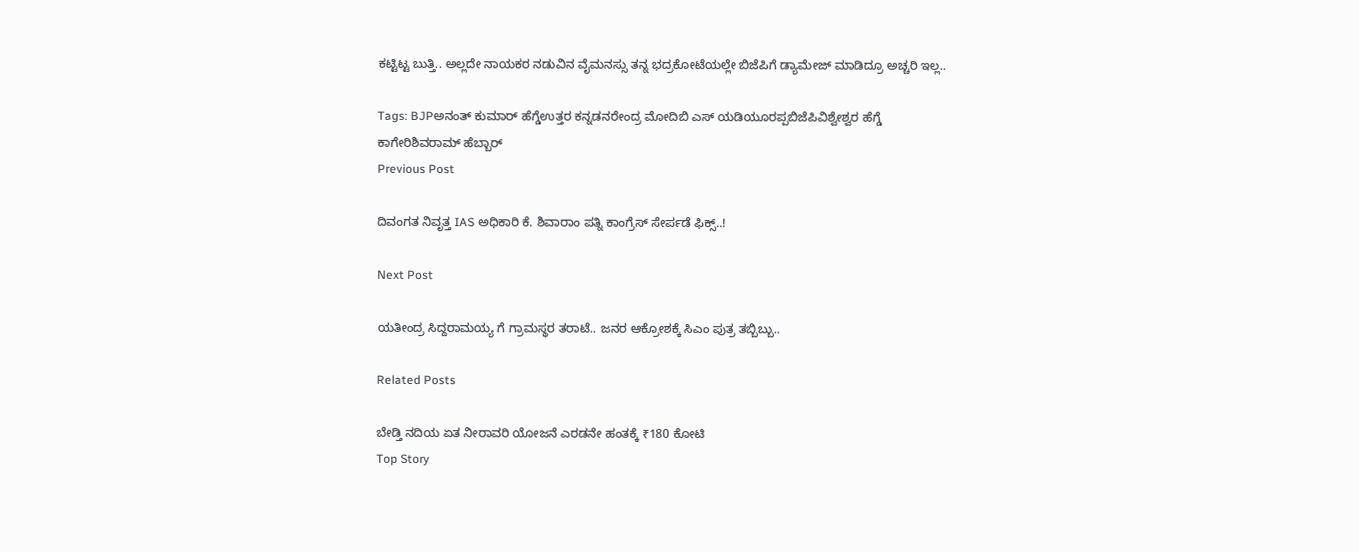ಕಟ್ಟಿಟ್ಟ ಬುತ್ತಿ.. ಅಲ್ಲದೇ ನಾಯಕರ ನಡುವಿನ ವೈಮನಸ್ಸು ತನ್ನ ಭದ್ರಕೋಟೆಯಲ್ಲೇ ಬಿಜೆಪಿಗೆ ಡ್ಯಾಮೇಜ್ ಮಾಡಿದ್ರೂ ಅಚ್ಚರಿ ಇಲ್ಲ..

Tags: BJPಅನಂತ್ ಕುಮಾರ್ ಹೆಗ್ಡೆಉತ್ತರ ಕನ್ನಡನರೇಂದ್ರ ಮೋದಿಬಿ ಎಸ್ ಯಡಿಯೂರಪ್ಪಬಿಜೆಪಿವಿಶ್ವೇಶ್ವರ ಹೆಗ್ಡೆ ಕಾಗೇರಿಶಿವರಾಮ್ ಹೆಬ್ಬಾರ್
Previous Post

ದಿವಂಗತ ನಿವೃತ್ತ IAS ಅಧಿಕಾರಿ ಕೆ. ಶಿವಾರಾಂ ಪತ್ನಿ ಕಾಂಗ್ರೆಸ್ ಸೇರ್ಪಡೆ ಫಿಕ್ಸ್..!

Next Post

ಯತೀಂದ್ರ ಸಿದ್ದರಾಮಯ್ಯ ಗೆ ಗ್ರಾಮಸ್ಥರ ತರಾಟೆ.. ಜನರ ಆಕ್ರೋಶಕ್ಕೆ ಸಿಎಂ ಪುತ್ರ ತಬ್ಬಿಬ್ಬು..

Related Posts

ಬೇಡ್ತಿ ನದಿಯ ಏತ ನೀರಾವರಿ ಯೋಜನೆ ಎರಡನೇ ಹಂತಕ್ಕೆ ₹180 ಕೋಟಿ
Top Story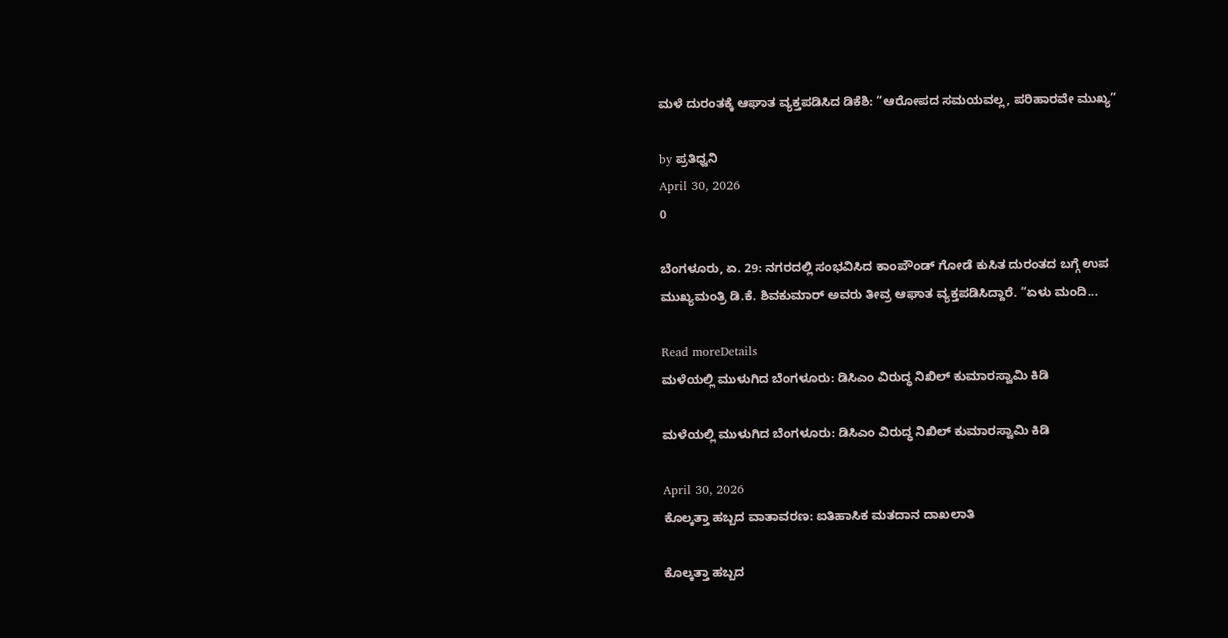ಮಳೆ ದುರಂತಕ್ಕೆ ಆಘಾತ ವ್ಯಕ್ತಪಡಿಸಿದ ಡಿಕೆಶಿ: “ಆರೋಪದ ಸಮಯವಲ್ಲ, ಪರಿಹಾರವೇ ಮುಖ್ಯ”

by ಪ್ರತಿಧ್ವನಿ
April 30, 2026
0

ಬೆಂಗಳೂರು, ಏ. 29: ನಗರದಲ್ಲಿ ಸಂಭವಿಸಿದ ಕಾಂಪೌಂಡ್ ಗೋಡೆ ಕುಸಿತ ದುರಂತದ ಬಗ್ಗೆ ಉಪ ಮುಖ್ಯಮಂತ್ರಿ ಡಿ.ಕೆ. ಶಿವಕುಮಾರ್ ಅವರು ತೀವ್ರ ಆಘಾತ ವ್ಯಕ್ತಪಡಿಸಿದ್ದಾರೆ. “ಏಳು ಮಂದಿ...

Read moreDetails
ಮಳೆಯಲ್ಲಿ ಮುಳುಗಿದ ಬೆಂಗಳೂರು: ಡಿಸಿಎಂ ವಿರುದ್ಧ ನಿಖಿಲ್ ಕುಮಾರಸ್ವಾಮಿ ಕಿಡಿ

ಮಳೆಯಲ್ಲಿ ಮುಳುಗಿದ ಬೆಂಗಳೂರು: ಡಿಸಿಎಂ ವಿರುದ್ಧ ನಿಖಿಲ್ ಕುಮಾರಸ್ವಾಮಿ ಕಿಡಿ

April 30, 2026
ಕೊಲ್ಕತ್ತಾ ಹಬ್ಬದ ವಾತಾವರಣ: ಐತಿಹಾಸಿಕ ಮತದಾನ ದಾಖಲಾತಿ

ಕೊಲ್ಕತ್ತಾ ಹಬ್ಬದ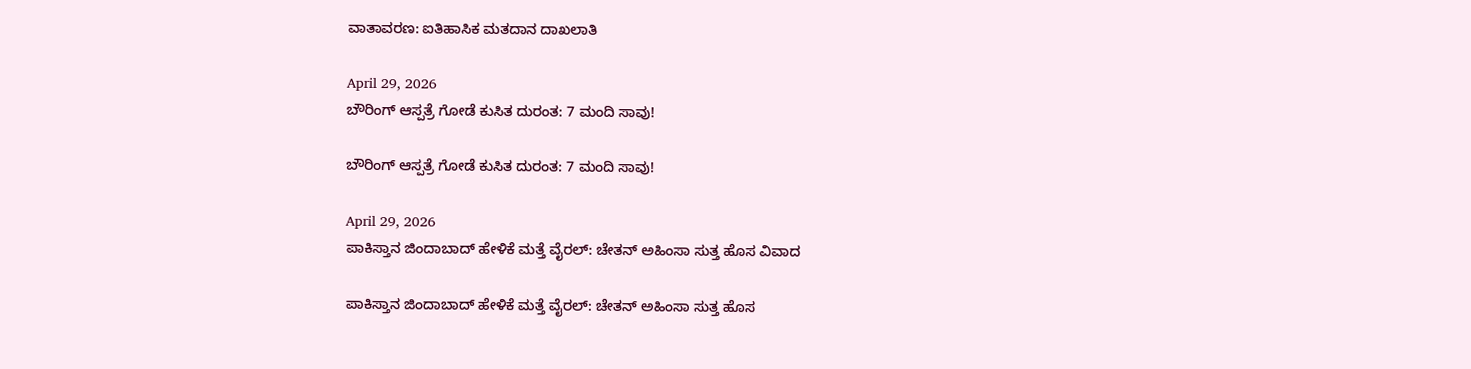ವಾತಾವರಣ: ಐತಿಹಾಸಿಕ ಮತದಾನ ದಾಖಲಾತಿ

April 29, 2026
ಬೌರಿಂಗ್ ಆಸ್ಪತ್ರೆ ಗೋಡೆ ಕುಸಿತ ದುರಂತ: 7 ಮಂದಿ ಸಾವು!

ಬೌರಿಂಗ್ ಆಸ್ಪತ್ರೆ ಗೋಡೆ ಕುಸಿತ ದುರಂತ: 7 ಮಂದಿ ಸಾವು!

April 29, 2026
ಪಾಕಿಸ್ತಾನ ಜಿಂದಾಬಾದ್ ಹೇಳಿಕೆ ಮತ್ತೆ ವೈರಲ್: ಚೇತನ್ ಅಹಿಂಸಾ ಸುತ್ತ ಹೊಸ ವಿವಾದ

ಪಾಕಿಸ್ತಾನ ಜಿಂದಾಬಾದ್ ಹೇಳಿಕೆ ಮತ್ತೆ ವೈರಲ್: ಚೇತನ್ ಅಹಿಂಸಾ ಸುತ್ತ ಹೊಸ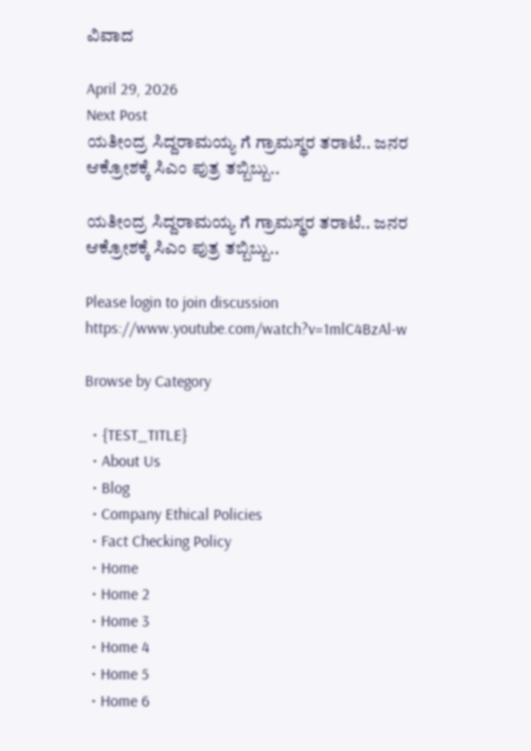ವಿವಾದ

April 29, 2026
Next Post
ಯತೀಂದ್ರ ಸಿದ್ದರಾಮಯ್ಯ ಗೆ ಗ್ರಾಮಸ್ಥರ ತರಾಟೆ.. ಜನರ ಆಕ್ರೋಶಕ್ಕೆ ಸಿಎಂ ಪುತ್ರ ತಬ್ಬಿಬ್ಬು..

ಯತೀಂದ್ರ ಸಿದ್ದರಾಮಯ್ಯ ಗೆ ಗ್ರಾಮಸ್ಥರ ತರಾಟೆ.. ಜನರ ಆಕ್ರೋಶಕ್ಕೆ ಸಿಎಂ ಪುತ್ರ ತಬ್ಬಿಬ್ಬು..

Please login to join discussion
https://www.youtube.com/watch?v=1mlC4BzAl-w

Browse by Category

  • {TEST_TITLE}
  • About Us
  • Blog
  • Company Ethical Policies
  • Fact Checking Policy
  • Home
  • Home 2
  • Home 3
  • Home 4
  • Home 5
  • Home 6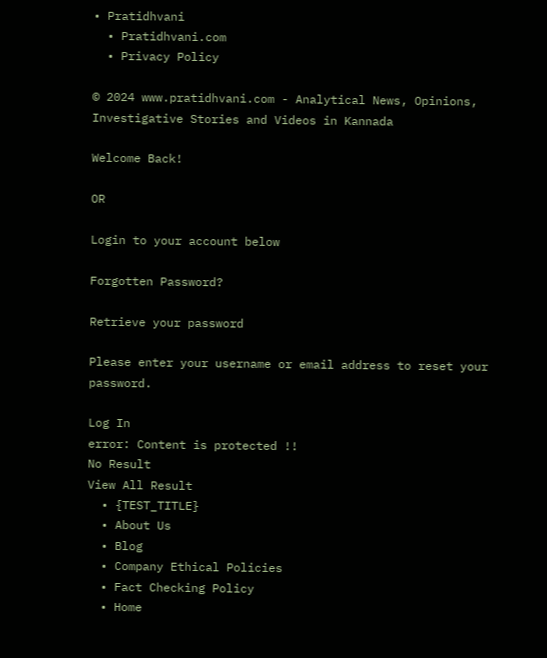• Pratidhvani
  • Pratidhvani.com
  • Privacy Policy

© 2024 www.pratidhvani.com - Analytical News, Opinions, Investigative Stories and Videos in Kannada

Welcome Back!

OR

Login to your account below

Forgotten Password?

Retrieve your password

Please enter your username or email address to reset your password.

Log In
error: Content is protected !!
No Result
View All Result
  • {TEST_TITLE}
  • About Us
  • Blog
  • Company Ethical Policies
  • Fact Checking Policy
  • Home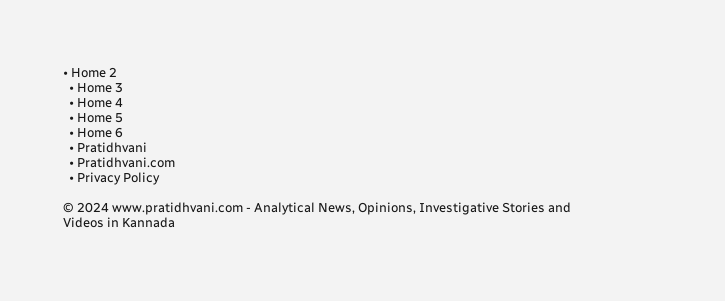• Home 2
  • Home 3
  • Home 4
  • Home 5
  • Home 6
  • Pratidhvani
  • Pratidhvani.com
  • Privacy Policy

© 2024 www.pratidhvani.com - Analytical News, Opinions, Investigative Stories and Videos in Kannada